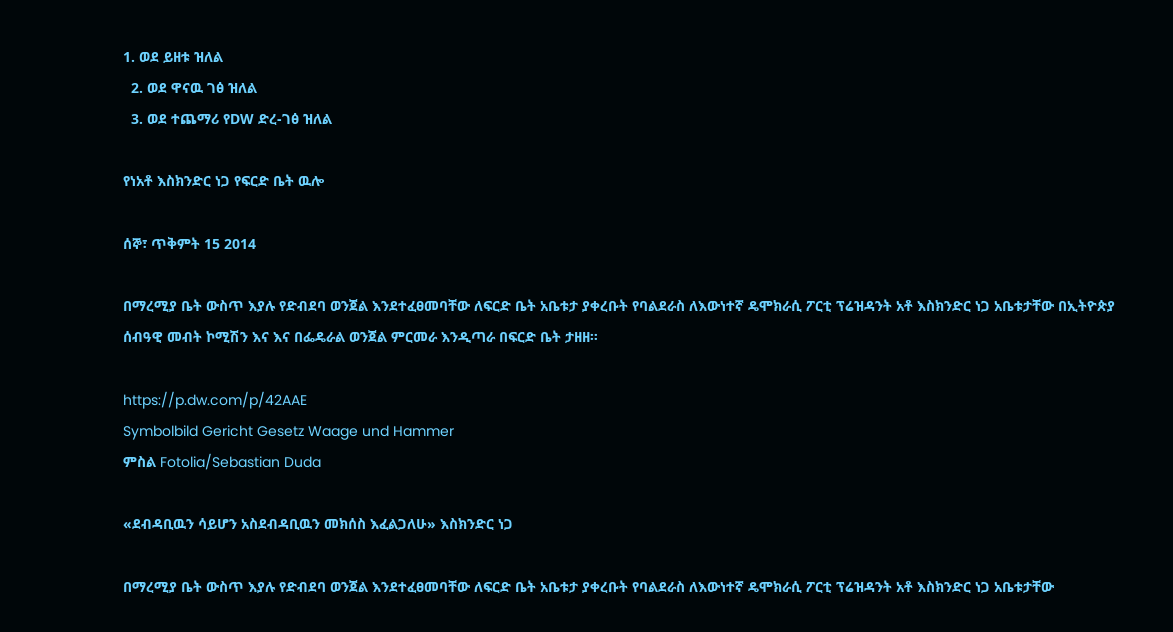1. ወደ ይዘቱ ዝለል
  2. ወደ ዋናዉ ገፅ ዝለል
  3. ወደ ተጨማሪ የDW ድረ-ገፅ ዝለል

የነአቶ እስክንድር ነጋ የፍርድ ቤት ዉሎ

ሰኞ፣ ጥቅምት 15 2014

በማረሚያ ቤት ውስጥ እያሉ የድብደባ ወንጀል እንደተፈፀመባቸው ለፍርድ ቤት አቤቱታ ያቀረቡት የባልደራስ ለእውነተኛ ዴሞክራሲ ፖርቲ ፕሬዝዳንት አቶ እስክንድር ነጋ አቤቱታቸው በኢትዮጵያ ሰብዓዊ መብት ኮሚሽን እና እና በፌዴራል ወንጀል ምርመራ እንዲጣራ በፍርድ ቤት ታዘዘ።

https://p.dw.com/p/42AAE
Symbolbild Gericht Gesetz Waage und Hammer
ምስል Fotolia/Sebastian Duda

«ደብዳቢዉን ሳይሆን አስደብዳቢዉን መክሰስ እፈልጋለሁ» እስክንድር ነጋ

በማረሚያ ቤት ውስጥ እያሉ የድብደባ ወንጀል እንደተፈፀመባቸው ለፍርድ ቤት አቤቱታ ያቀረቡት የባልደራስ ለእውነተኛ ዴሞክራሲ ፖርቲ ፕሬዝዳንት አቶ እስክንድር ነጋ አቤቱታቸው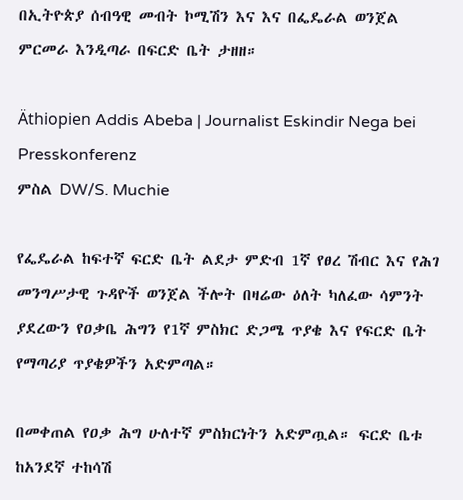በኢትዮጵያ ሰብዓዊ መብት ኮሚሽን እና እና በፌዴራል ወንጀል ምርመራ እንዲጣራ በፍርድ ቤት ታዘዘ።

Äthiopien Addis Abeba | Journalist Eskindir Nega bei Presskonferenz
ምስል DW/S. Muchie

የፌዴራል ከፍተኛ ፍርድ ቤት ልደታ ምድብ 1ኛ የፀረ ሽብር እና የሕገ መንግሥታዊ ጉዳዮች ወንጀል ችሎት በዛሬው ዕለት ካለፈው ሳምንት ያደረውን የዐቃቤ ሕግን የ1ኛ ምስክር ድጋሜ ጥያቄ እና የፍርድ ቤት የማጣሪያ ጥያቄዎችን አድምጣል።

በመቀጠል የዐቃ ሕግ ሁለተኛ ምስክርነትን አድምጧል። ፍርድ ቤቱ ከአንደኛ ተከሳሽ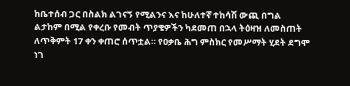ከቤተሰብ ጋር በስልክ ልገናኝ የሚልንና እና ከሁለተኛ ተከሳሽ ውጪ በግል ልታከም በሚል የቀረቡ የመብት ጥያቄዎችን ካደመጠ በኋላ ትዕዛዝ ለመስጠት ለጥቅምት 17 ቀን ቀጠሮ ሰጥቷል። የዐቃቤ ሕግ ምስክር የመሥማት ሂደት ደግሞ ነገ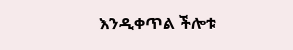እንዲቀጥል ችሎቱ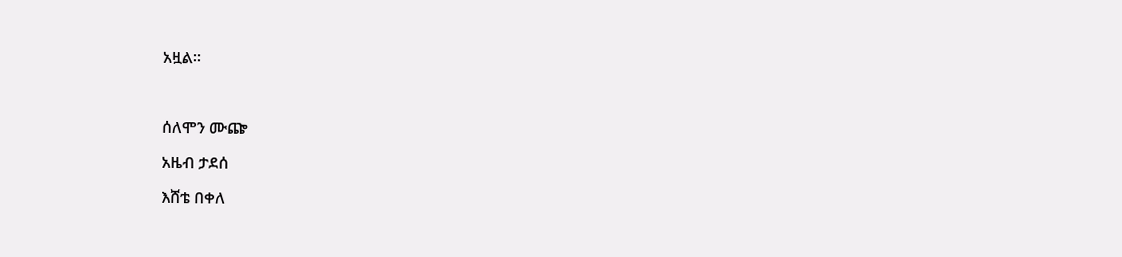አዟል።



ሰለሞን ሙጬ

አዜብ ታደሰ

እሸቴ በቀለ